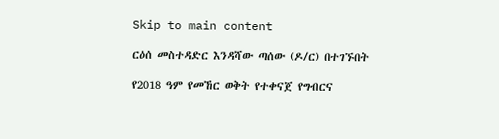Skip to main content

ርዕሰ መስተዳድር እንዳሻው ጣሰው (ዶ/ር) በተገኙበት

የ2018 ዓም የመኸር ወቅት የተቀናጀ የግብርና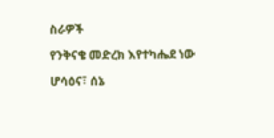ስራዎች

የንቅናቄ መድረክ እየተካሔደ ነው

ሆሳዕና፣ ሰኔ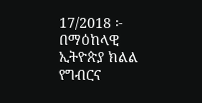17/2018 ፦ በማዕከላዊ ኢትዮጵያ ክልል የግብርና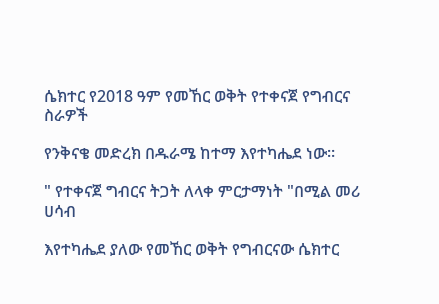ሴክተር የ2018 ዓም የመኸር ወቅት የተቀናጀ የግብርና ስራዎች

የንቅናቄ መድረክ በዱራሜ ከተማ እየተካሔደ ነው።

" የተቀናጀ ግብርና ትጋት ለላቀ ምርታማነት "በሚል መሪ ሀሳብ

እየተካሔደ ያለው የመኸር ወቅት የግብርናው ሴክተር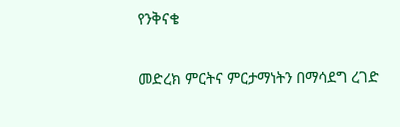የንቅናቄ

መድረክ ምርትና ምርታማነትን በማሳደግ ረገድ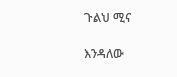ጉልህ ሚና

እንዳለው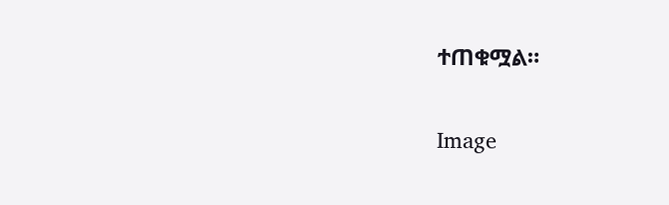ተጠቁሟል።

Image